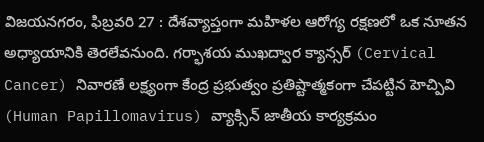విజయనగరం, ఫిబ్రవరి 27 : దేశవ్యాప్తంగా మహిళల ఆరోగ్య రక్షణలో ఒక నూతన అధ్యాయానికి తెరలేవనుంది. గర్భాశయ ముఖద్వార క్యాన్సర్ (Cervical Cancer) నివారణే లక్ష్యంగా కేంద్ర ప్రభుత్వం ప్రతిష్టాత్మకంగా చేపట్టిన హెచ్పివి (Human Papillomavirus) వ్యాక్సిన్ జాతీయ కార్యక్రమం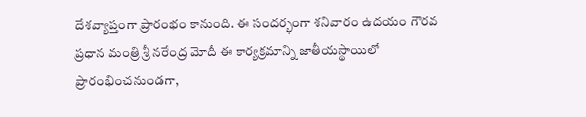దేశవ్యాప్తంగా ప్రారంభం కానుంది. ఈ సందర్భంగా శనివారం ఉదయం గౌరవ ప్రధాన మంత్రి శ్రీ నరేంద్ర మోదీ ఈ కార్యక్రమాన్ని జాతీయస్థాయిలో ప్రారంభించనుండగా,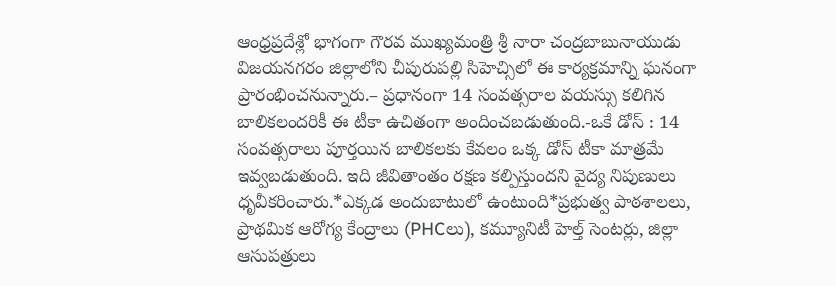ఆంధ్రప్రదేశ్లో భాగంగా గౌరవ ముఖ్యమంత్రి శ్రీ నారా చంద్రబాబునాయుడు విజయనగరం జిల్లాలోని చీపురుపల్లి సిహెచ్సిలో ఈ కార్యక్రమాన్ని ఘనంగా ప్రారంభించనున్నారు.– ప్రధానంగా 14 సంవత్సరాల వయస్సు కలిగిన బాలికలందరికీ ఈ టీకా ఉచితంగా అందించబడుతుంది.-ఒకే డోస్ : 14 సంవత్సరాలు పూర్తయిన బాలికలకు కేవలం ఒక్క డోస్ టీకా మాత్రమే ఇవ్వబడుతుంది. ఇది జీవితాంతం రక్షణ కల్పిస్తుందని వైద్య నిపుణులు ధృవీకరించారు.*ఎక్కడ అందుబాటులో ఉంటుంది*ప్రభుత్వ పాఠశాలలు, ప్రాథమిక ఆరోగ్య కేంద్రాలు (PHCలు), కమ్యూనిటీ హెల్త్ సెంటర్లు, జిల్లా ఆసుపత్రులు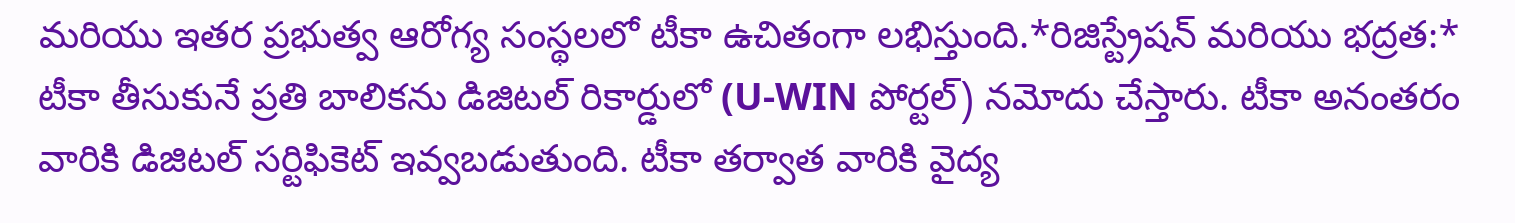మరియు ఇతర ప్రభుత్వ ఆరోగ్య సంస్థలలో టీకా ఉచితంగా లభిస్తుంది.*రిజిస్ట్రేషన్ మరియు భద్రత:* టీకా తీసుకునే ప్రతి బాలికను డిజిటల్ రికార్డులో (U-WIN పోర్టల్) నమోదు చేస్తారు. టీకా అనంతరం వారికి డిజిటల్ సర్టిఫికెట్ ఇవ్వబడుతుంది. టీకా తర్వాత వారికి వైద్య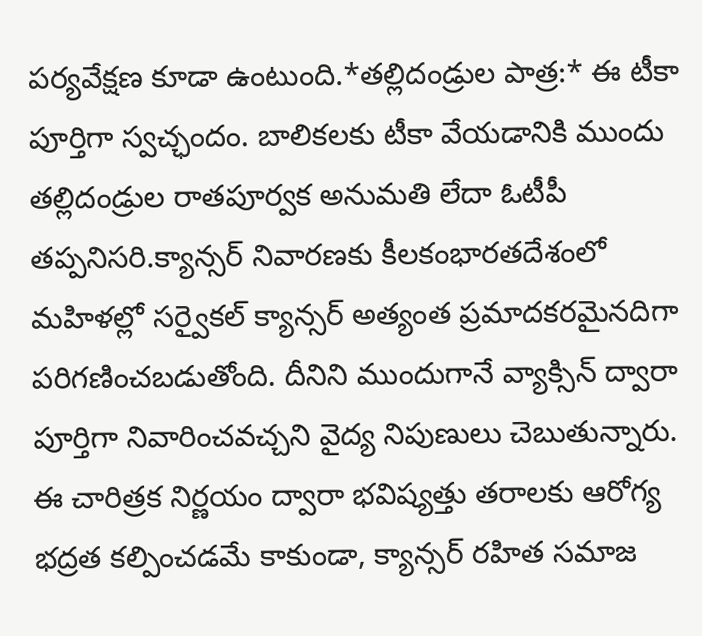పర్యవేక్షణ కూడా ఉంటుంది.*తల్లిదండ్రుల పాత్ర:* ఈ టీకా పూర్తిగా స్వచ్ఛందం. బాలికలకు టీకా వేయడానికి ముందు తల్లిదండ్రుల రాతపూర్వక అనుమతి లేదా ఓటీపీ తప్పనిసరి.క్యాన్సర్ నివారణకు కీలకంభారతదేశంలో మహిళల్లో సర్వైకల్ క్యాన్సర్ అత్యంత ప్రమాదకరమైనదిగా పరిగణించబడుతోంది. దీనిని ముందుగానే వ్యాక్సిన్ ద్వారా పూర్తిగా నివారించవచ్చని వైద్య నిపుణులు చెబుతున్నారు. ఈ చారిత్రక నిర్ణయం ద్వారా భవిష్యత్తు తరాలకు ఆరోగ్య భద్రత కల్పించడమే కాకుండా, క్యాన్సర్ రహిత సమాజ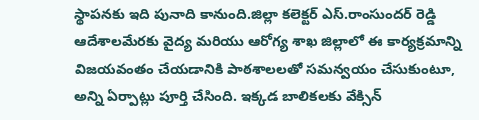స్థాపనకు ఇది పునాది కానుంది.జిల్లా కలెక్టర్ ఎస్.రాంసుందర్ రెడ్డి ఆదేశాలమేరకు వైద్య మరియు ఆరోగ్య శాఖ జిల్లాలో ఈ కార్యక్రమాన్ని విజయవంతం చేయడానికి పాఠశాలలతో సమన్వయం చేసుకుంటూ, అన్ని ఏర్పాట్లు పూర్తి చేసింది. ఇక్కడ బాలికలకు వేక్సిన్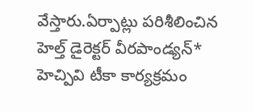వేస్తారు.ఏర్పాట్లు పరిశీలించిన హెల్త్ డైరెక్టర్ వీరపాండ్యన్* హెచ్పివి టీకా కార్యక్రమం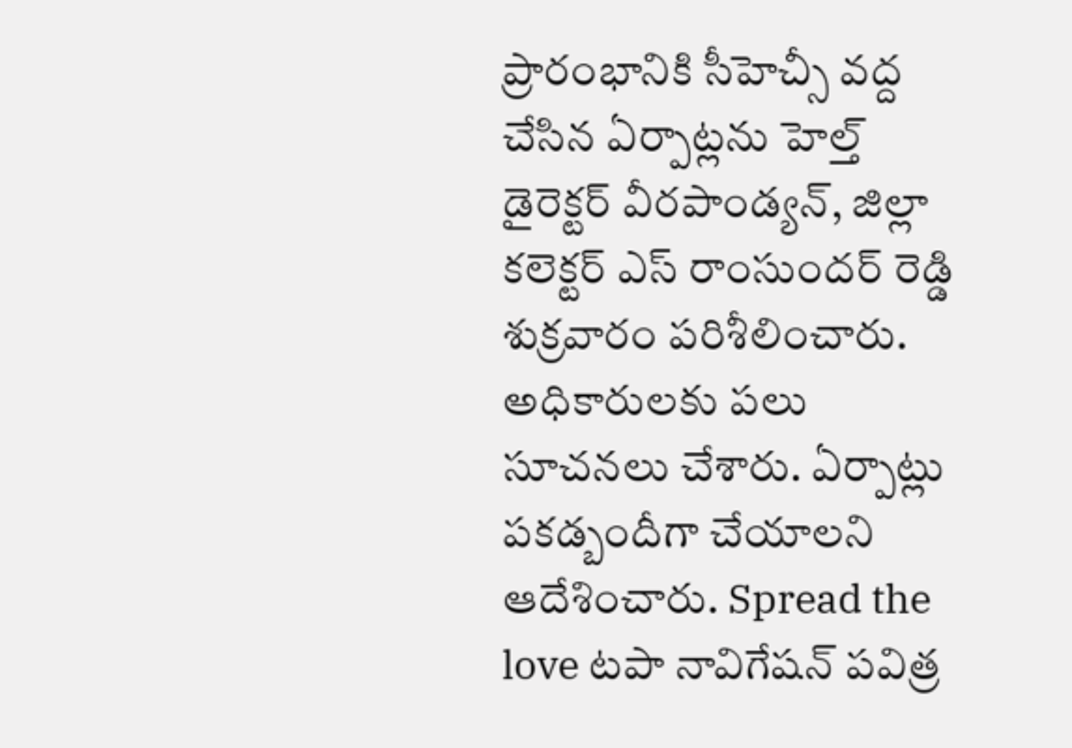ప్రారంభానికి సీహెచ్సీ వద్ద చేసిన ఏర్పాట్లను హెల్త్ డైరెక్టర్ వీరపాండ్యన్, జిల్లా కలెక్టర్ ఎస్ రాంసుందర్ రెడ్డి శుక్రవారం పరిశీలించారు. అధికారులకు పలు సూచనలు చేశారు. ఏర్పాట్లు పకడ్బందీగా చేయాలని ఆదేశించారు. Spread the love టపా నావిగేషన్ పవిత్ర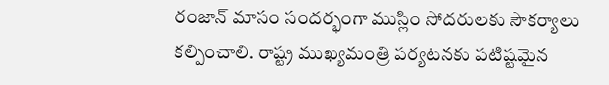రంజాన్ మాసం సందర్భంగా ముస్లిం సోదరులకు సౌకర్యాలు కల్పించాలి. రాష్ట్ర ముఖ్యమంత్రి పర్యటనకు పటిష్టమైన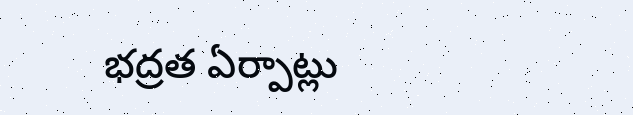భద్రత ఏర్పాట్లు